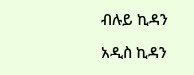ብሉይ ኪዳን

አዲስ ኪዳን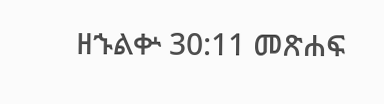ዘኁልቍ 30:11 መጽሐፍ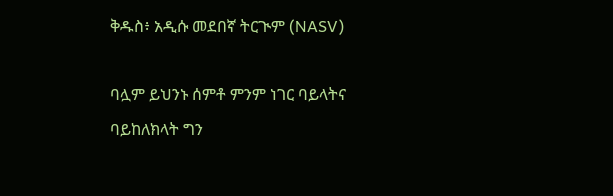ቅዱስ፥ አዲሱ መደበኛ ትርጒም (NASV)

ባሏም ይህንኑ ሰምቶ ምንም ነገር ባይላትና ባይከለክላት ግን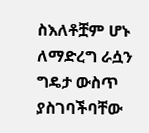ስእለቶቿም ሆኑ ለማድረግ ራሷን ግዴታ ውስጥ ያስገባችባቸው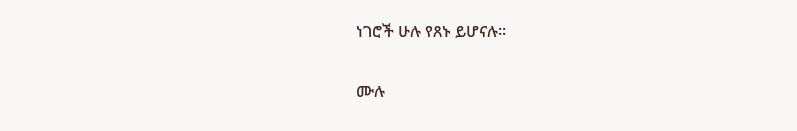ነገሮች ሁሉ የጸኑ ይሆናሉ።

ሙሉ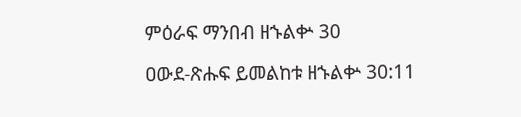ምዕራፍ ማንበብ ዘኁልቍ 30

ዐውደ-ጽሑፍ ይመልከቱ ዘኁልቍ 30:11